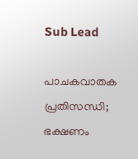Sub Lead

പാചകവാതക പ്രതിസന്ധി; ഭക്ഷണം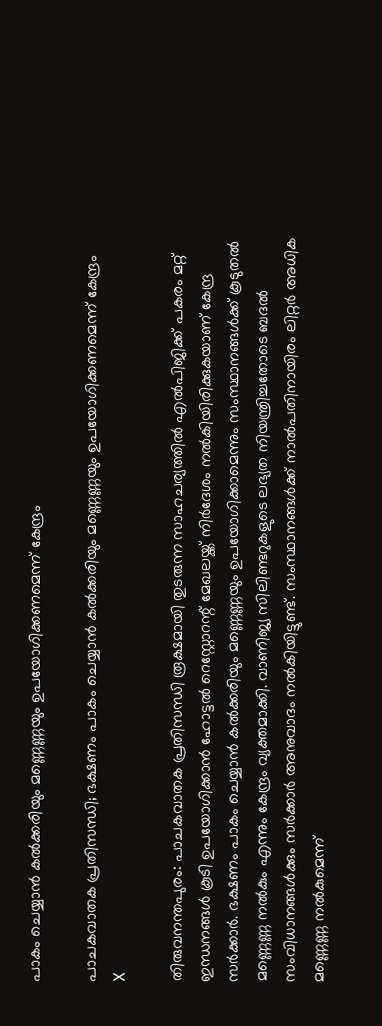പാകം ചെയ്യാന്‍ കല്‍ക്കരിയും മണ്ണെണ്ണയും ഉപയോഗിക്കണമെന്ന് കേന്ദ്രം

പാചകവാതക പ്രതിസന്ധി; ഭക്ഷണം പാകം ചെയ്യാന്‍ കല്‍ക്കരിയും മണ്ണെണ്ണയും ഉപയോഗിക്കണമെന്ന് കേന്ദ്രം
X

തിരുവനന്തപുരം: പാചകവാതക പ്രതിസന്ധി രൂക്ഷമായി തുടരുന്ന സാഹചര്യത്തില്‍ എല്‍പിജിക്ക് പകരം മറ്റ് ഇന്ധനങ്ങള്‍ കൂടി ഉപയോഗിക്കാന്‍ ഹോട്ടല്‍ റെസ്റ്റോറന്റ് മേഖലയ്ക്ക് നിര്‍ദേശം നല്‍കിയിരിക്കുകയാണ് കേന്ദ്ര സര്‍ക്കാര്‍. ഭക്ഷണം പാകം ചെയ്യാന്‍ കല്‍ക്കരിയും മണ്ണെണ്ണയും ഉപയോഗിക്കാമെന്നും സംസ്ഥാനങ്ങള്‍ക്ക് കൂടുതല്‍ മണ്ണെണ്ണ നല്‍കും എന്നും കേന്ദ്രം വ്യക്തമാക്കി. വാണിജ്യ സിലിണ്ടറുകളുടെ ലഭ്യത നിയന്ത്രിച്ചതോടെ ബദല്‍ സംവിധാനങ്ങള്‍ക്കും സര്‍ക്കാര്‍ അനുവാദം നല്‍കിയിട്ടുണ്ട്. സംസ്ഥാനങ്ങള്‍ക്ക് നാല്‍പതിനായിരം ലിറ്റര്‍ അധിക മണ്ണെണ്ണ നല്‍കുമെന്ന്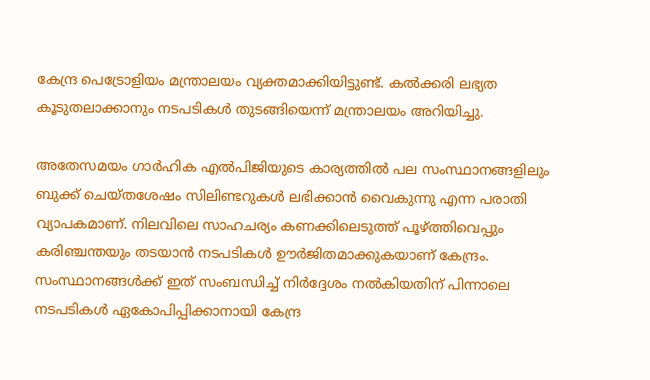കേന്ദ്ര പെട്രോളിയം മന്ത്രാലയം വ്യക്തമാക്കിയിട്ടുണ്ട്. കല്‍ക്കരി ലഭ്യത കൂടുതലാക്കാനും നടപടികള്‍ തുടങ്ങിയെന്ന് മന്ത്രാലയം അറിയിച്ചു.

അതേസമയം ഗാര്‍ഹിക എല്‍പിജിയുടെ കാര്യത്തില്‍ പല സംസ്ഥാനങ്ങളിലും ബുക്ക് ചെയ്തശേഷം സിലിണ്ടറുകള്‍ ലഭിക്കാന്‍ വൈകുന്നു എന്ന പരാതി വ്യാപകമാണ്. നിലവിലെ സാഹചര്യം കണക്കിലെടുത്ത് പൂഴ്ത്തിവെപ്പും കരിഞ്ചന്തയും തടയാന്‍ നടപടികള്‍ ഊര്‍ജിതമാക്കുകയാണ് കേന്ദ്രം. സംസ്ഥാനങ്ങള്‍ക്ക് ഇത് സംബന്ധിച്ച് നിര്‍ദ്ദേശം നല്‍കിയതിന് പിന്നാലെ നടപടികള്‍ ഏകോപിപ്പിക്കാനായി കേന്ദ്ര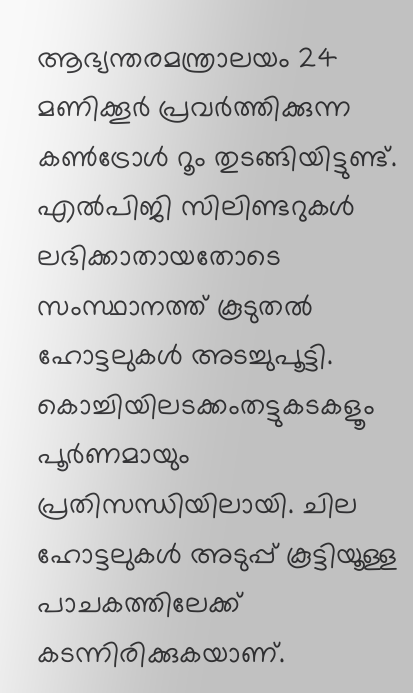ആഭ്യന്തരമന്ത്രാലയം 24 മണിക്കൂര്‍ പ്രവര്‍ത്തിക്കുന്ന കണ്‍ട്രോള്‍ റൂം തുടങ്ങിയിട്ടുണ്ട്. എല്‍പിജി സിലിണ്ടറുകള്‍ ലഭിക്കാതായതോടെ സംസ്ഥാനത്ത് കൂടുതല്‍ ഹോട്ടലുകള്‍ അടച്ചുപൂട്ടി. കൊച്ചിയിലടക്കംതട്ടുകടകളൂം പൂര്‍ണമായും പ്രതിസന്ധിയിലായി. ചില ഹോട്ടലുകള്‍ അടുപ്പ് കൂട്ടിയൂള്ള പാചകത്തിലേക്ക് കടന്നിരിക്കുകയാണ്.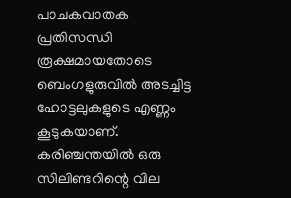പാചകവാതക പ്രതിസന്ധി രൂക്ഷമായതോടെ ബെംഗളുരുവില്‍ അടച്ചിട്ട ഹോട്ടലുകളുടെ എണ്ണം കൂടുകയാണ്. കരിഞ്ചന്തയില്‍ ഒരു സിലിണ്ടറിന്റെ വില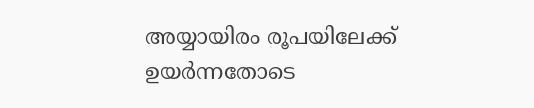അയ്യായിരം രൂപയിലേക്ക് ഉയര്‍ന്നതോടെ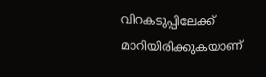വിറകടുപ്പിലേക്ക് മാറിയിരിക്കുകയാണ്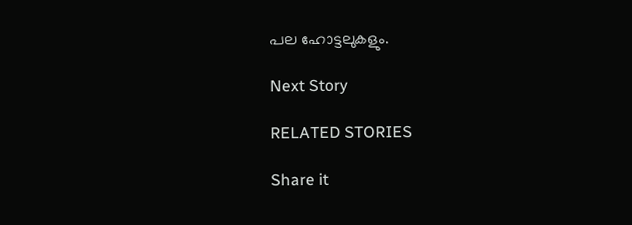പല ഹോട്ടലുകളും.

Next Story

RELATED STORIES

Share it